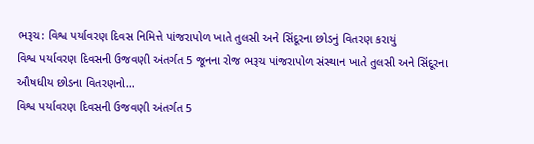ભરૂચ: વિશ્વ પર્યાવરણ દિવસ નિમિત્તે પાંજરાપોળ ખાતે તુલસી અને સિંદૂરના છોડનું વિતરણ કરાયું
વિશ્વ પર્યાવરણ દિવસની ઉજવણી અંતર્ગત 5 જૂનના રોજ ભરૂચ પાંજરાપોળ સંસ્થાન ખાતે તુલસી અને સિંદૂરના ઔષધીય છોડના વિતરણનો…
વિશ્વ પર્યાવરણ દિવસની ઉજવણી અંતર્ગત 5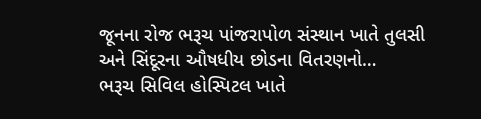જૂનના રોજ ભરૂચ પાંજરાપોળ સંસ્થાન ખાતે તુલસી અને સિંદૂરના ઔષધીય છોડના વિતરણનો…
ભરૂચ સિવિલ હોસ્પિટલ ખાતે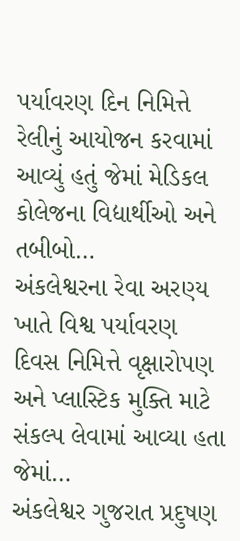પર્યાવરણ દિન નિમિત્તે રેલીનું આયોજન કરવામાં આવ્યું હતું જેમાં મેડિકલ કોલેજના વિદ્યાર્થીઓ અને તબીબો…
અંકલેશ્વરના રેવા અરણ્ય ખાતે વિશ્વ પર્યાવરણ દિવસ નિમિત્તે વૃક્ષારોપણ અને પ્લાસ્ટિક મુક્તિ માટે સંકલ્પ લેવામાં આવ્યા હતા જેમાં…
અંકલેશ્વર ગુજરાત પ્રદુષણ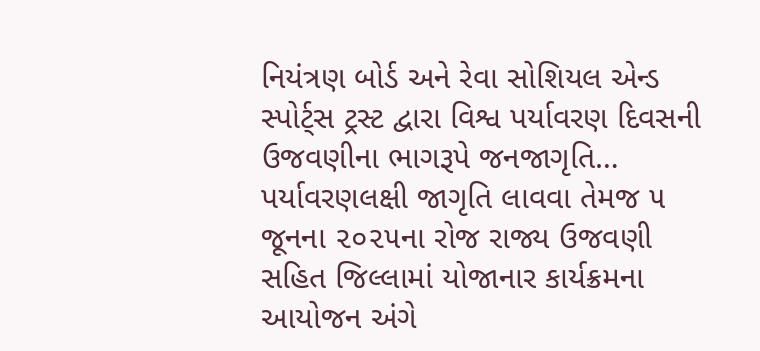નિયંત્રણ બોર્ડ અને રેવા સોશિયલ એન્ડ સ્પોર્ટ્સ ટ્રસ્ટ દ્વારા વિશ્વ પર્યાવરણ દિવસની ઉજવણીના ભાગરૂપે જનજાગૃતિ…
પર્યાવરણલક્ષી જાગૃતિ લાવવા તેમજ ૫ જૂનના ૨૦૨૫ના રોજ રાજ્ય ઉજવણી સહિત જિલ્લામાં યોજાનાર કાર્યક્રમના આયોજન અંગે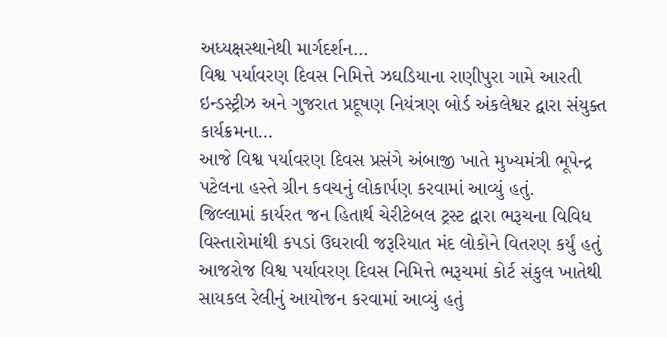અધ્યક્ષસ્થાનેથી માર્ગદર્શન…
વિશ્વ પર્યાવરણ દિવસ નિમિત્તે ઝઘડિયાના રાણીપુરા ગામે આરતી ઇન્ડસ્ટ્રીઝ અને ગુજરાત પ્રદૂષણ નિયંત્રણ બોર્ડ અંકલેશ્વર દ્વારા સંયુક્ત કાર્યક્રમના…
આજે વિશ્વ પર્યાવરણ દિવસ પ્રસંગે અંબાજી ખાતે મુખ્યમંત્રી ભૂપેન્દ્ર પટેલના હસ્તે ગ્રીન કવચનું લોકાર્પણ કરવામાં આવ્યું હતું.
જિલ્લામાં કાર્યરત જન હિતાર્થ ચેરીટેબલ ટ્રસ્ટ દ્વારા ભરૂચના વિવિધ વિસ્તારોમાંથી કપડાં ઉઘરાવી જરૂરિયાત મંદ લોકોને વિતરણ કર્યું હતું
આજરોજ વિશ્વ પર્યાવરણ દિવસ નિમિત્તે ભરૂચમાં કોર્ટ સંકુલ ખાતેથી સાયકલ રેલીનું આયોજન કરવામાં આવ્યું હતું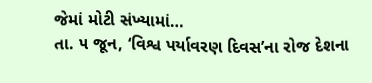જેમાં મોટી સંખ્યામાં…
તા. ૫ જૂન, ‘વિશ્વ પર્યાવરણ દિવસ’ના રોજ દેશના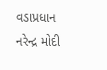વડાપ્રધાન નરેન્દ્ર મોદી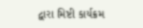દ્વારા મિષ્ટી કાર્યક્રમ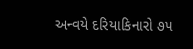અન્વયે દરિયાકિનારો ૭૫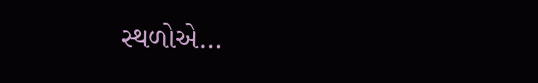સ્થળોએ…